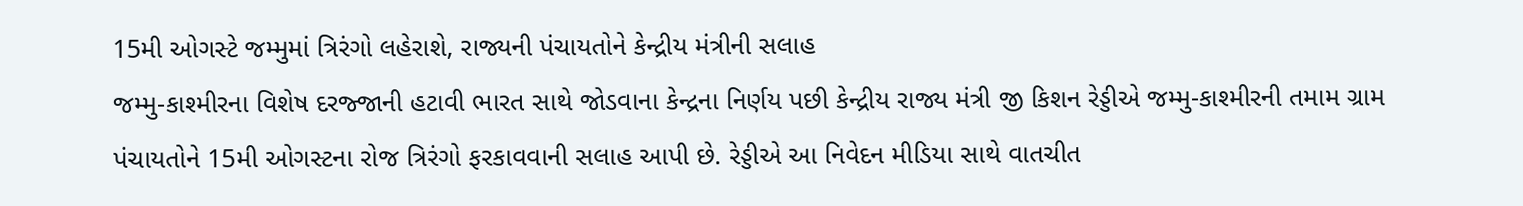15મી ઓગસ્ટે જમ્મુમાં ત્રિરંગો લહેરાશે, રાજ્યની પંચાયતોને કેન્દ્રીય મંત્રીની સલાહ
જમ્મુ-કાશ્મીરના વિશેષ દરજ્જાની હટાવી ભારત સાથે જોડવાના કેન્દ્રના નિર્ણય પછી કેન્દ્રીય રાજ્ય મંત્રી જી કિશન રેડ્ડીએ જમ્મુ-કાશ્મીરની તમામ ગ્રામ પંચાયતોને 15મી ઓગસ્ટના રોજ ત્રિરંગો ફરકાવવાની સલાહ આપી છે. રેડ્ડીએ આ નિવેદન મીડિયા સાથે વાતચીત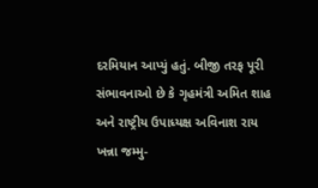દરમિયાન આપ્યું હતું. બીજી તરફ પૂરી સંભાવનાઓ છે કે ગૃહમંત્રી અમિત શાહ અને રાષ્ટ્રીય ઉપાધ્યક્ષ અવિનાશ રાય ખન્ના જમ્મુ-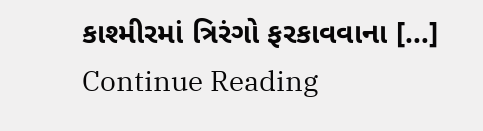કાશ્મીરમાં ત્રિરંગો ફરકાવવાના […]
Continue Reading